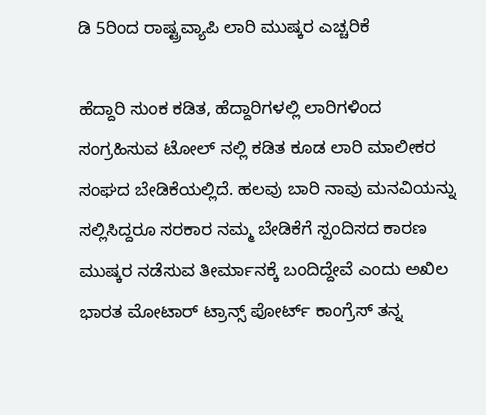ಡಿ 5ರಿಂದ ರಾಷ್ಟ್ರವ್ಯಾಪಿ ಲಾರಿ ಮುಷ್ಕರ ಎಚ್ಚರಿಕೆ

ಹೆದ್ದಾರಿ ಸುಂಕ ಕಡಿತ, ಹೆದ್ದಾರಿಗಳಲ್ಲಿ ಲಾರಿಗಳಿಂದ ಸಂಗ್ರಹಿಸುವ ಟೋಲ್ ನಲ್ಲಿ ಕಡಿತ ಕೂಡ ಲಾರಿ ಮಾಲೀಕರ ಸಂಘದ ಬೇಡಿಕೆಯಲ್ಲಿದೆ. ಹಲವು ಬಾರಿ ನಾವು ಮನವಿಯನ್ನು ಸಲ್ಲಿಸಿದ್ದರೂ ಸರಕಾರ ನಮ್ಮ ಬೇಡಿಕೆಗೆ ಸ್ಪಂದಿಸದ ಕಾರಣ ಮುಷ್ಕರ ನಡೆಸುವ ತೀರ್ಮಾನಕ್ಕೆ ಬಂದಿದ್ದೇವೆ ಎಂದು ಅಖಿಲ ಭಾರತ ಮೋಟಾರ್ ಟ್ರಾನ್ಸ್ ಪೋರ್ಟ್ ಕಾಂಗ್ರೆಸ್ ತನ್ನ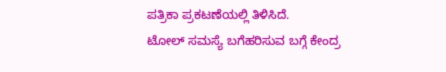ಪತ್ರಿಕಾ ಪ್ರಕಟಣೆಯಲ್ಲಿ ತಿಳಿಸಿದೆ.
ಟೋಲ್ ಸಮಸ್ಯೆ ಬಗೆಹರಿಸುವ ಬಗ್ಗೆ ಕೇಂದ್ರ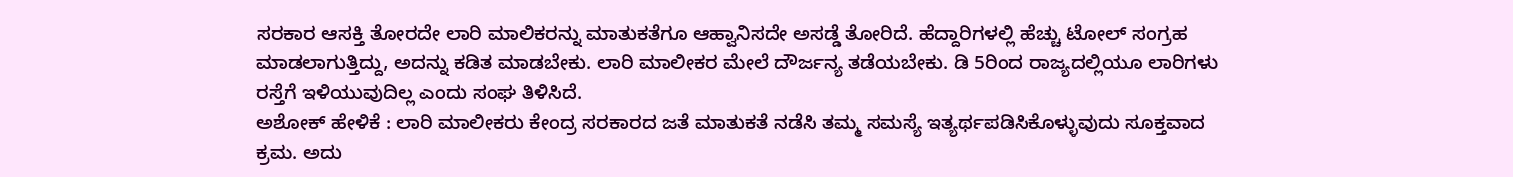ಸರಕಾರ ಆಸಕ್ತಿ ತೋರದೇ ಲಾರಿ ಮಾಲಿಕರನ್ನು ಮಾತುಕತೆಗೂ ಆಹ್ವಾನಿಸದೇ ಅಸಡ್ಡೆ ತೋರಿದೆ. ಹೆದ್ದಾರಿಗಳಲ್ಲಿ ಹೆಚ್ಚು ಟೋಲ್ ಸಂಗ್ರಹ ಮಾಡಲಾಗುತ್ತಿದ್ದು, ಅದನ್ನು ಕಡಿತ ಮಾಡಬೇಕು. ಲಾರಿ ಮಾಲೀಕರ ಮೇಲೆ ದೌರ್ಜನ್ಯ ತಡೆಯಬೇಕು. ಡಿ 5ರಿಂದ ರಾಜ್ಯದಲ್ಲಿಯೂ ಲಾರಿಗಳು ರಸ್ತೆಗೆ ಇಳಿಯುವುದಿಲ್ಲ ಎಂದು ಸಂಘ ತಿಳಿಸಿದೆ.
ಅಶೋಕ್ ಹೇಳಿಕೆ : ಲಾರಿ ಮಾಲೀಕರು ಕೇಂದ್ರ ಸರಕಾರದ ಜತೆ ಮಾತುಕತೆ ನಡೆಸಿ ತಮ್ಮ ಸಮಸ್ಯೆ ಇತ್ಯರ್ಥಪಡಿಸಿಕೊಳ್ಳುವುದು ಸೂಕ್ತವಾದ ಕ್ರಮ. ಅದು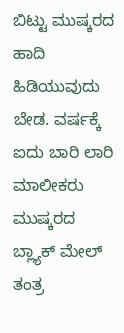ಬಿಟ್ಟು ಮುಷ್ಕರದ ಹಾದಿ ಹಿಡಿಯುವುದು ಬೇಡ. ವರ್ಷಕ್ಕೆ ಐದು ಬಾರಿ ಲಾರಿ ಮಾಲೀಕರು ಮುಷ್ಕರದ ಬ್ಲ್ಯಾಕ್ ಮೇಲ್ ತಂತ್ರ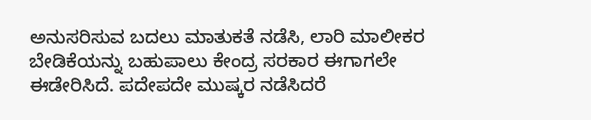ಅನುಸರಿಸುವ ಬದಲು ಮಾತುಕತೆ ನಡೆಸಿ, ಲಾರಿ ಮಾಲೀಕರ ಬೇಡಿಕೆಯನ್ನು ಬಹುಪಾಲು ಕೇಂದ್ರ ಸರಕಾರ ಈಗಾಗಲೇ ಈಡೇರಿಸಿದೆ. ಪದೇಪದೇ ಮುಷ್ಕರ ನಡೆಸಿದರೆ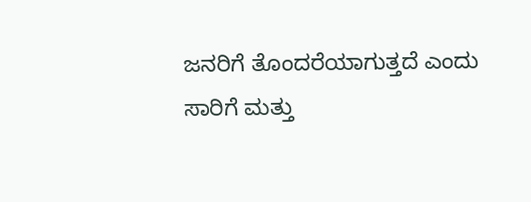ಜನರಿಗೆ ತೊಂದರೆಯಾಗುತ್ತದೆ ಎಂದು ಸಾರಿಗೆ ಮತ್ತು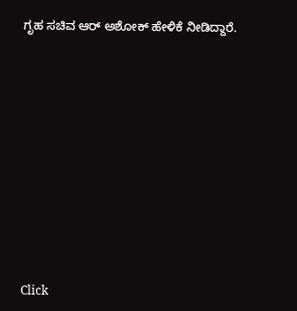ಗೃಹ ಸಚಿವ ಆರ್ ಅಶೋಕ್ ಹೇಳಿಕೆ ನೀಡಿದ್ದಾರೆ.












Click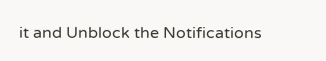it and Unblock the Notifications